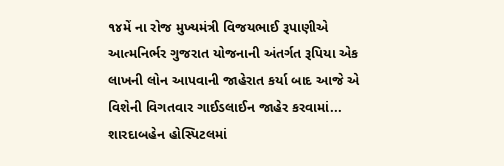૧૪મેં ના રોજ મુખ્યમંત્રી વિજયભાઈ રૂપાણીએ આત્મનિર્ભર ગુજરાત યોજનાની અંતર્ગત રૂપિયા એક લાખની લોન આપવાની જાહેરાત કર્યા બાદ આજે એ વિશેની વિગતવાર ગાઈડલાઈન જાહેર કરવામાં...
શારદાબહેન હોસ્પિટલમાં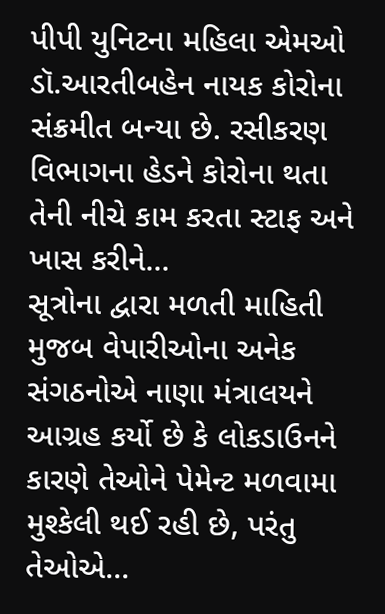પીપી યુનિટના મહિલા એમઓ ડૉ.આરતીબહેન નાયક કોરોના સંક્રમીત બન્યા છે. રસીકરણ વિભાગના હેડને કોરોના થતા તેની નીચે કામ કરતા સ્ટાફ અને ખાસ કરીને...
સૂત્રોના દ્વારા મળતી માહિતી મુજબ વેપારીઓના અનેક સંગઠનોએ નાણા મંત્રાલયને આગ્રહ કર્યો છે કે લોકડાઉનને કારણે તેઓને પેમેન્ટ મળવામા મુશ્કેલી થઈ રહી છે, પરંતુ તેઓએ...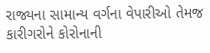રાજ્યના સામાન્ય વર્ગના વેપારીઓ તેમજ કારીગરોને કોરોનાની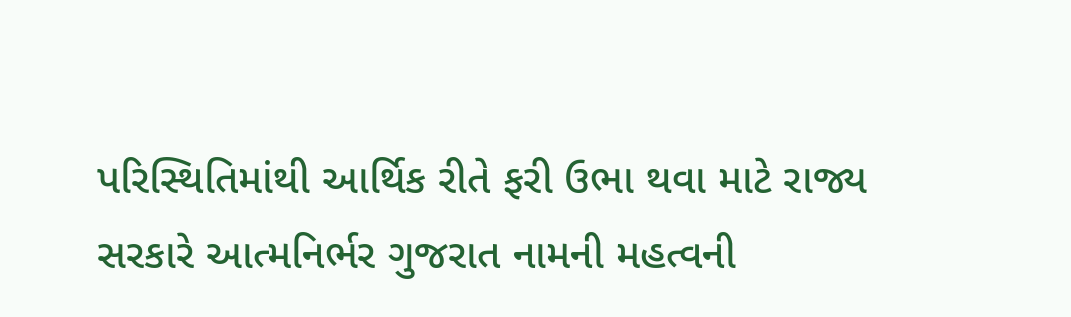પરિસ્થિતિમાંથી આર્થિક રીતે ફરી ઉભા થવા માટે રાજ્ય સરકારે આત્મનિર્ભર ગુજરાત નામની મહત્વની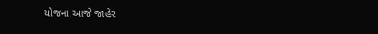યોજના આજે જાહેર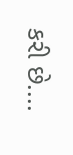કરી છે....